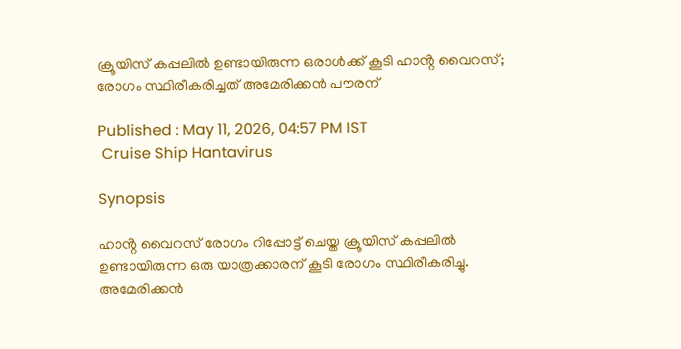ക്രൂയിസ് കപ്പലിൽ ഉണ്ടായിരുന്ന ഒരാൾക്ക് കൂടി ഹാൻ്റ വൈറസ്; രോഗം സ്ഥിരീകരിച്ചത് അമേരിക്കൻ പൗരന്

Published : May 11, 2026, 04:57 PM IST
 Cruise Ship Hantavirus

Synopsis

ഹാൻ്റ വൈറസ് രോഗം റിപ്പോ‍ട്ട് ചെയ്ത ക്രൂയിസ് കപ്പലിൽ ഉണ്ടായിരുന്ന ഒരു യാത്രക്കാരന് കൂടി രോഗം സ്ഥിരീകരിച്ചു. അമേരിക്കൻ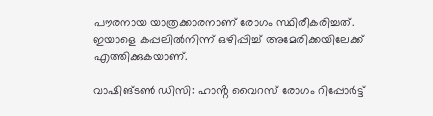പൗരനായ യാത്രക്കാരനാണ് രോഗം സ്ഥിരീകരിച്ചത്. ഇയാളെ കപ്പലിൽനിന്ന് ഒഴിപ്പിച്ച് അമേരിക്കയിലേക്ക് എത്തിക്കുകയാണ്.

വാഷിങ്ടൺ ഡിസി: ഹാൻ്റ വൈറസ് രോഗം റിപ്പോർട്ട്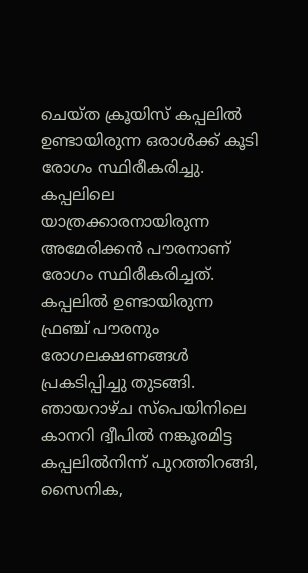ചെയ്ത ക്രൂയിസ് കപ്പലിൽ ഉണ്ടായിരുന്ന ഒരാൾക്ക് കൂടി രോഗം സ്ഥിരീകരിച്ചു. കപ്പലിലെ യാത്രക്കാരനായിരുന്ന അമേരിക്കൻ പൗരനാണ് രോഗം സ്ഥിരീകരിച്ചത്. കപ്പലിൽ ഉണ്ടായിരുന്ന ഫ്രഞ്ച് പൗരനും രോഗലക്ഷണങ്ങൾ പ്രകടിപ്പിച്ചു തുടങ്ങി. ഞായറാഴ്ച സ്പെയിനിലെ കാനറി ദ്വീപിൽ നങ്കൂരമിട്ട കപ്പലിൽനിന്ന് പുറത്തിറങ്ങി, സൈനിക,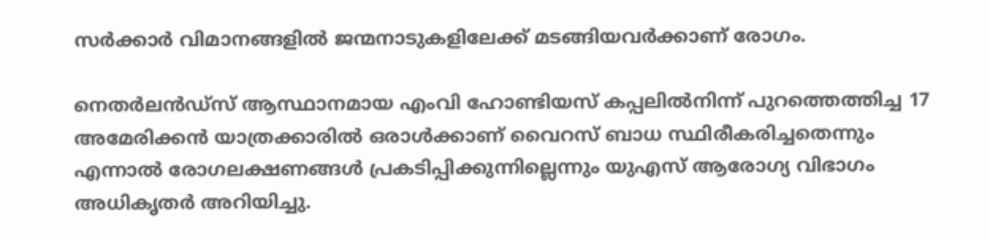സർക്കാർ വിമാനങ്ങളിൽ ജന്മനാടുകളിലേക്ക് മടങ്ങിയവർക്കാണ് രോഗം.

നെ‍തർലൻഡ്സ് ആസ്ഥാനമായ എംവി ഹോണ്ടിയസ് കപ്പലിൽനിന്ന് പുറത്തെത്തിച്ച 17 അമേരിക്കൻ യാത്രക്കാരിൽ ഒരാൾക്കാണ് വൈറസ് ബാധ സ്ഥിരീകരിച്ചതെന്നും എന്നാൽ രോഗലക്ഷണങ്ങൾ പ്രകടിപ്പിക്കുന്നില്ലെന്നും യുഎസ് ആരോഗ്യ വിഭാഗം അധികൃത‍ർ അറിയിച്ചു.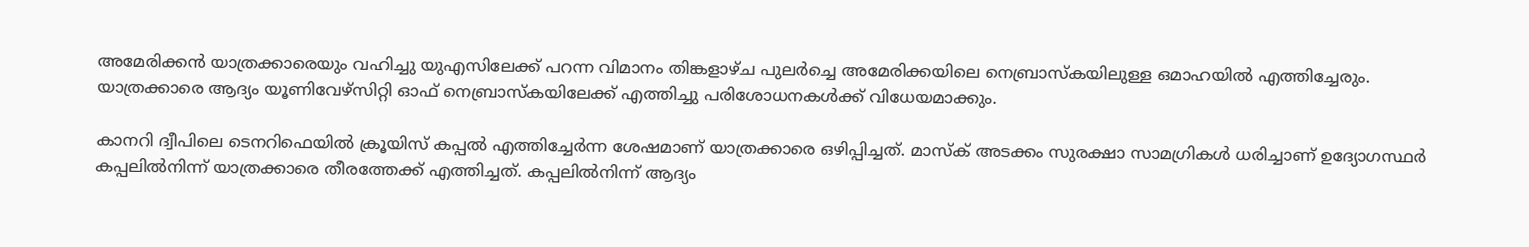അമേരിക്കൻ യാത്രക്കാരെയും വഹിച്ചു യുഎസിലേക്ക് പറന്ന വിമാനം തിങ്കളാഴ്ച പുല‍ർച്ചെ അമേരിക്കയിലെ നെബ്രാസ്കയിലുള്ള ഒമാഹയിൽ എത്തിച്ചേരും. യാത്രക്കാരെ ആദ്യം യൂണിവേഴ്സിറ്റി ഓഫ് നെബ്രാസ്കയിലേക്ക് എത്തിച്ചു പരിശോധനകൾക്ക് വിധേയമാക്കും.

കാനറി ദ്വീപിലെ ടെനറിഫെയിൽ ക്രൂയിസ് കപ്പൽ എത്തിച്ചേ‍ർന്ന ശേഷമാണ് യാത്രക്കാരെ ഒഴിപ്പിച്ചത്. മാസ്ക് അടക്കം സുരക്ഷാ സാമഗ്രികൾ ധരിച്ചാണ് ഉദ്യോഗസ്ഥർ കപ്പലിൽനിന്ന് യാത്രക്കാരെ തീരത്തേക്ക് എത്തിച്ചത്. കപ്പലിൽനിന്ന് ആദ്യം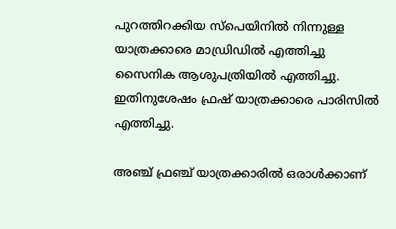പുറത്തിറക്കിയ സ്പെയിനിൽ നിന്നുള്ള യാത്രക്കാരെ മാഡ്രിഡിൽ എത്തിച്ചു സൈനിക ആശുപത്രിയിൽ എത്തിച്ചു. ഇതിനുശേഷം ഫ്രഷ് യാത്രക്കാരെ പാരിസിൽ എത്തിച്ചു.

അഞ്ച് ഫ്രഞ്ച് യാത്രക്കാരിൽ ഒരാൾക്കാണ്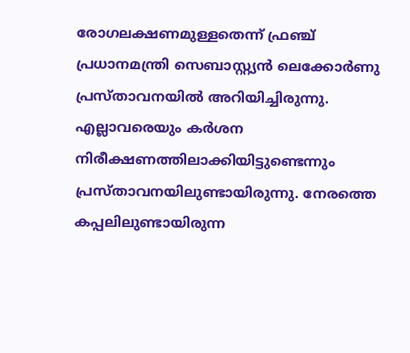രോഗലക്ഷണമുള്ളതെന്ന് ഫ്രഞ്ച് പ്രധാനമന്ത്രി സെബാസ്റ്റ്യൻ ലെക്കോ‍ർണു പ്രസ്താവനയിൽ അറിയിച്ചിരുന്നു. എല്ലാവരെയും ക‍ർശന നിരീക്ഷണത്തിലാക്കിയിട്ടുണ്ടെന്നും പ്രസ്താവനയിലുണ്ടായിരുന്നു. നേരത്തെ കപ്പലിലുണ്ടായിരുന്ന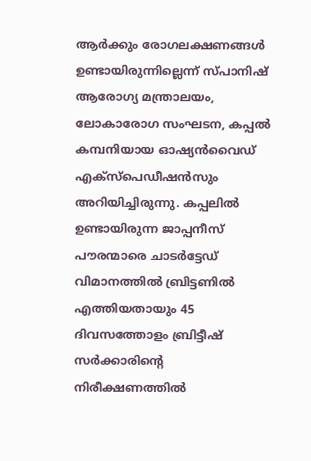ആർക്കും രോഗലക്ഷണങ്ങൾ ഉണ്ടായിരുന്നില്ലെന്ന് സ്പാനിഷ് ആരോഗ്യ മന്ത്രാലയം, ലോകാരോഗ സംഘടന, കപ്പൽ കമ്പനിയായ ഓഷ്യൻവൈഡ് എക്സ്പെഡീഷൻസും അറിയിച്ചിരുന്നു. കപ്പലിൽ ഉണ്ടായിരുന്ന ജാപ്പനീസ് പൗരന്മാരെ ചാ‍ടർട്ടേഡ് വിമാനത്തിൽ ബ്രിട്ടണിൽ എത്തിയതായും 45 ദിവസത്തോളം ബ്രിട്ടീഷ് സർക്കാരിൻ്റെ നിരീക്ഷണത്തിൽ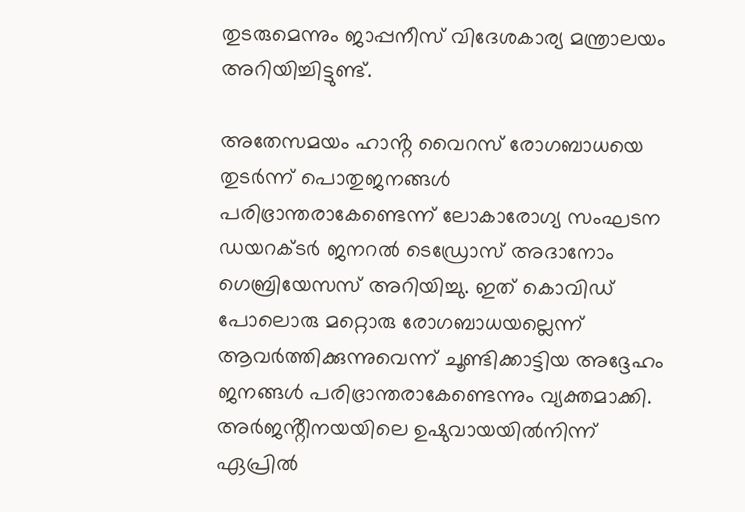തുടരുമെന്നും ജാപ്പനീസ് വിദേശകാര്യ മന്ത്രാലയം അറിയിച്ചിട്ടുണ്ട്.

അതേസമയം ഹാൻ്റ വൈറസ് രോഗബാധയെ തുടർന്ന് പൊതുജനങ്ങൾ പരിഭ്രാന്തരാകേണ്ടെന്ന് ലോകാരോഗ്യ സംഘടന ഡയറക്ടർ ജനറൽ ടെഡ്രോസ് അദാനോം ഗെബ്രിയേസസ് അറിയിച്ചു. ഇത് കൊവിഡ് പോലൊരു മറ്റൊരു രോഗബാധയല്ലെന്ന് ആവർത്തിക്കുന്നുവെന്ന് ചൂണ്ടിക്കാട്ടിയ അദ്ദേഹം ജനങ്ങൾ പരിഭ്രാന്തരാകേണ്ടെന്നും വ്യക്തമാക്കി. അർജൻ്റീനയയിലെ ഉഷുവായയിൽനിന്ന് ഏപ്രിൽ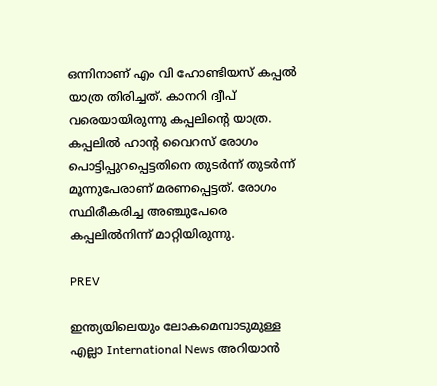ഒന്നിനാണ് എം വി ഹോണ്ടിയസ് കപ്പൽ യാത്ര തിരിച്ചത്. കാനറി ദ്വീപ് വരെയായിരുന്നു കപ്പലിൻ്റെ യാത്ര. കപ്പലിൽ ഹാൻ്റ വൈറസ് രോഗം പൊട്ടിപ്പുറപ്പെട്ടതിനെ തുടർന്ന് തുടർ‌ന്ന് മൂന്നുപേരാണ് മരണപ്പെട്ടത്. രോഗം സ്ഥിരീകരിച്ച അഞ്ചുപേരെ കപ്പലിൽനിന്ന് മാറ്റിയിരുന്നു.

PREV

ഇന്ത്യയിലെയും ലോകമെമ്പാടുമുള്ള എല്ലാ International News അറിയാൻ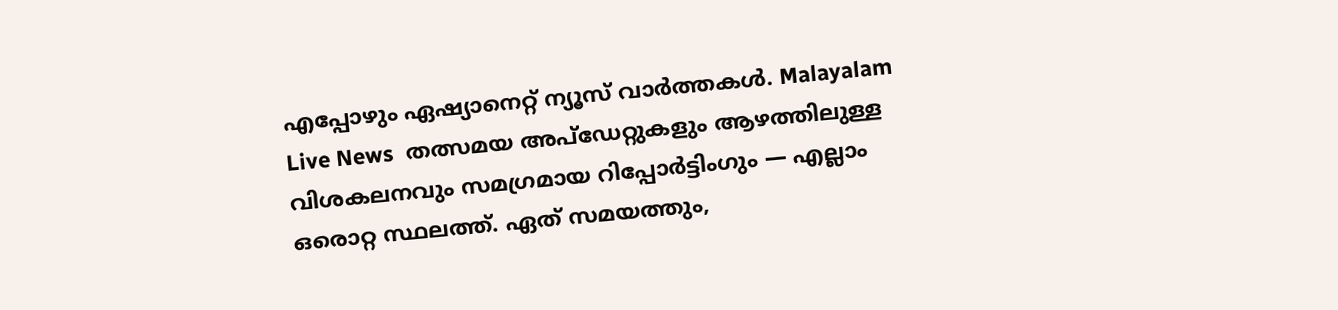എപ്പോഴും ഏഷ്യാനെറ്റ് ന്യൂസ് വാർത്തകൾ. Malayalam Live News  തത്സമയ അപ്‌ഡേറ്റുകളും ആഴത്തിലുള്ള വിശകലനവും സമഗ്രമായ റിപ്പോർട്ടിംഗും — എല്ലാം ഒരൊറ്റ സ്ഥലത്ത്. ഏത് സമയത്തും,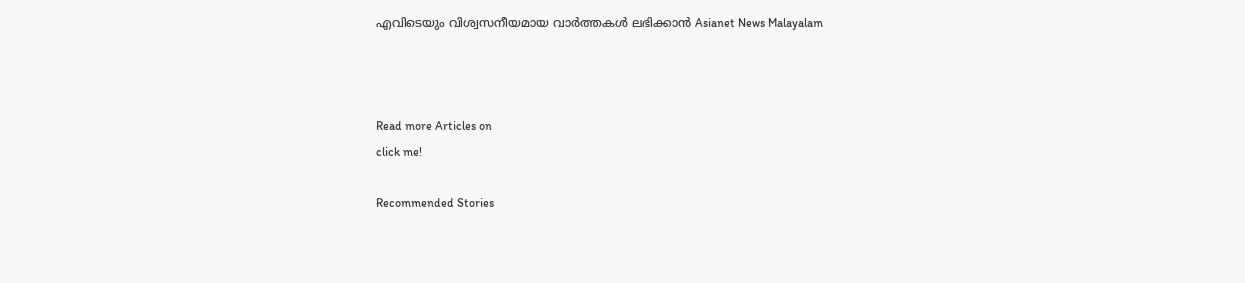എവിടെയും വിശ്വസനീയമായ വാർത്തകൾ ലഭിക്കാൻ Asianet News Malayalam



Read more Articles on
click me!

Recommended Stories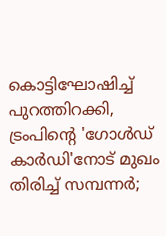കൊട്ടിഘോഷിച്ച് പുറത്തിറക്കി, ട്രംപിൻ്റെ 'ഗോൾഡ് കാർഡി'നോട് മുഖം തിരിച്ച് സമ്പന്നർ;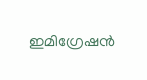ഇമിഗ്രേഷൻ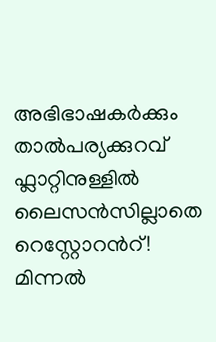അഭിഭാഷകർക്കും താൽപര്യക്കുറവ്
ഫ്ലാറ്റിനുള്ളിൽ ലൈസൻസില്ലാതെ റെസ്റ്റോറന്‍റ്! മിന്നൽ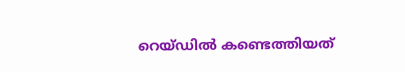റെയ്ഡിൽ കണ്ടെത്തിയത്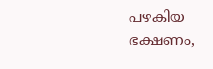പഴകിയ ഭക്ഷണം,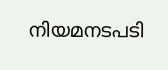നിയമനടപടി